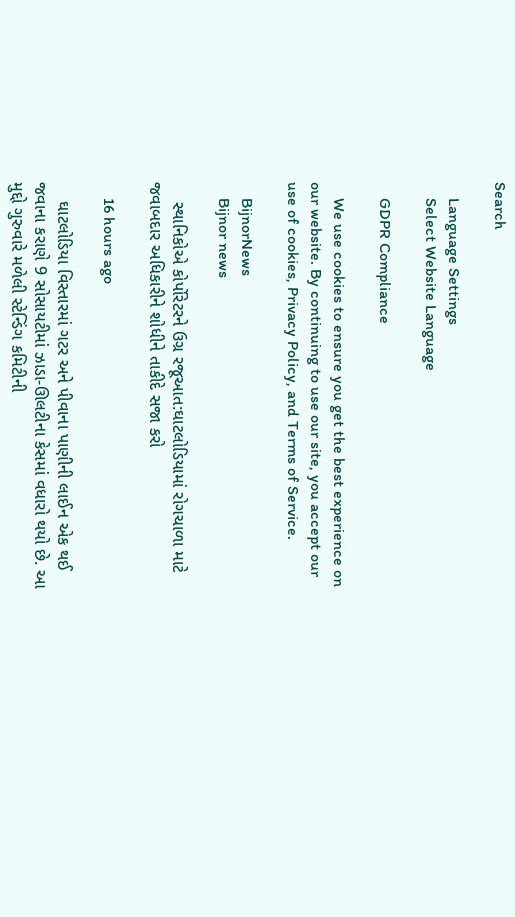Search

    Language Settings
    Select Website Language

    GDPR Compliance

    We use cookies to ensure you get the best experience on our website. By continuing to use our site, you accept our use of cookies, Privacy Policy, and Terms of Service.

    BijnorNews
    Bijnor news

    સ્થાનિકોએ કોર્પોરેટરને ઉગ્ર રજૂઆત:ઘાટલોડિયામાં રોગચાળા માટે જવાબદાર અધિકારીને શોધીને તાકીદે સજા કરો

    16 hours ago

    ઘાટલોડિયા વિસ્તારમાં ગટર અને પીવાના પાણીની લાઈન એક થઈ જવાના કરાણે 9 સોસાયટીમાં ઝાડા-ઊલટીના કેસમાં વધારો થયો છે. આ મુદ્દો ગુરુવારે મળેલી સ્ટેન્ડિંગ કમિટીની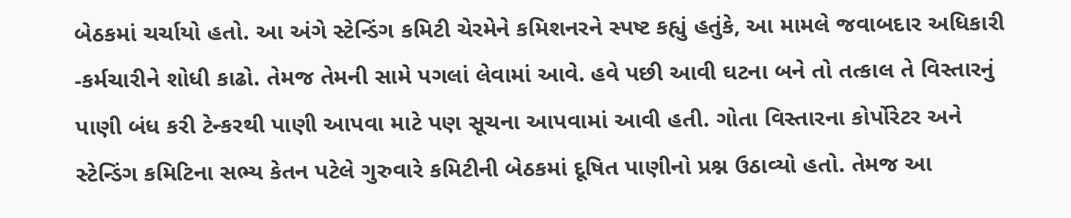બેઠકમાં ચર્ચાયો હતો. આ અંગે સ્ટેન્ડિંગ કમિટી ચેરમેને કમિશનરને સ્પષ્ટ કહ્યું હતુંકે, આ મામલે જવાબદાર અધિકારી -કર્મચારીને શોધી કાઢો. તેમજ તેમની સામે પગલાં લેવામાં આવે. હવે પછી આવી ઘટના બને તો તત્કાલ તે વિસ્તારનું પાણી બંધ કરી ટેન્કરથી પાણી આપવા માટે પણ સૂચના આપવામાં આવી હતી. ગોતા વિસ્તારના કોર્પોરેટર અને સ્ટેન્ડિંગ કમિટિના સભ્ય કેતન પટેલે ગુરુવારે કમિટીની બેઠકમાં દૂષિત પાણીનો પ્રશ્ન ઉઠાવ્યો હતો. તેમજ આ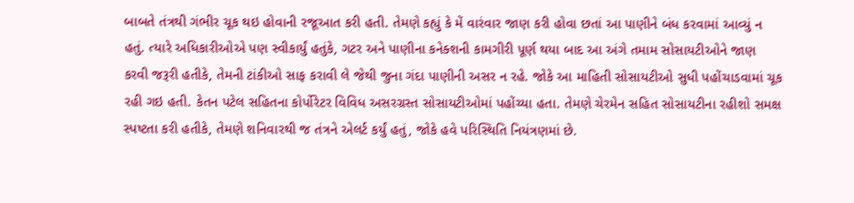બાબતે તંત્રથી ગંભીર ચૂક થઇ હોવાની રજૂઆત કરી હતી. તેમણે કહ્યું કે મેં વારંવાર જાણ કરી હોવા છતાં આ પાણીને બંધ કરવામાં આવ્યું ન હતું. ત્યારે અધિકારીઓએ પણ સ્વીકાર્યું હતુંકે, ગટર અને પાણીના કનેક્શની કામગીરી પૂર્ણ થયા બાદ આ અંગે તમામ સોસાયટીઓને જાણ કરવી જરૂરી હતીકે, તેમની ટાંકીઓ સાફ કરાવી લે જેથી જુના ગંદા પાણીની અસર ન રહે. જોકે આ માહિતી સોસાયટીઓ સુધી પહોંચાડવામાં ચૂક રહી ગઇ હતી. કેતન પટેલ સહિતના કોર્પોરેટર વિવિધ અસરગ્રસ્ત સોસાયટીઓમાં પહોંચ્યા હતા. તેમણે ચેરમેન સહિત સોસાયટીના રહીશો સમક્ષ સ્પષ્ટતા કરી હતીકે, તેમણે શનિવારથી જ તંત્રને એલર્ટ કર્યું હતું, જોકે હવે પરિસ્થિતિ નિયંત્રણમાં છે.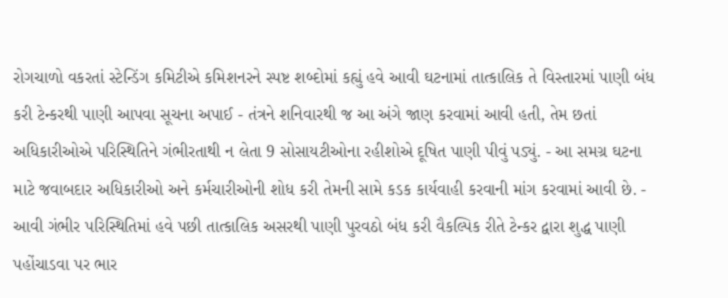રોગચાળો વકરતાં સ્ટેન્ડિંગ કમિટીએ કમિશનરને સ્પષ્ટ શબ્દોમાં કહ્યું હવે આવી ઘટનામાં તાત્કાલિક તે વિસ્તારમાં પાણી બંધ કરી ટેન્કરથી પાણી આપવા સૂચના અપાઈ - તંત્રને શનિવારથી જ આ અંગે જાણ કરવામાં આવી હતી, તેમ છતાં અધિકારીઓએ પરિસ્થિતિને ગંભીરતાથી ન લેતા 9 સોસાયટીઓના રહીશોએ દૂષિત પાણી પીવું પડ્યું. - આ સમગ્ર ઘટના માટે જવાબદાર અધિકારીઓ અને કર્મચારીઓની શોધ કરી તેમની સામે કડક કાર્યવાહી કરવાની માંગ કરવામાં આવી છે. - આવી ગંભીર પરિસ્થિતિમાં હવે પછી તાત્કાલિક અસરથી પાણી પુરવઠો બંધ કરી વૈકલ્પિક રીતે ટેન્કર દ્વારા શુદ્ધ પાણી પહોંચાડવા પર ભાર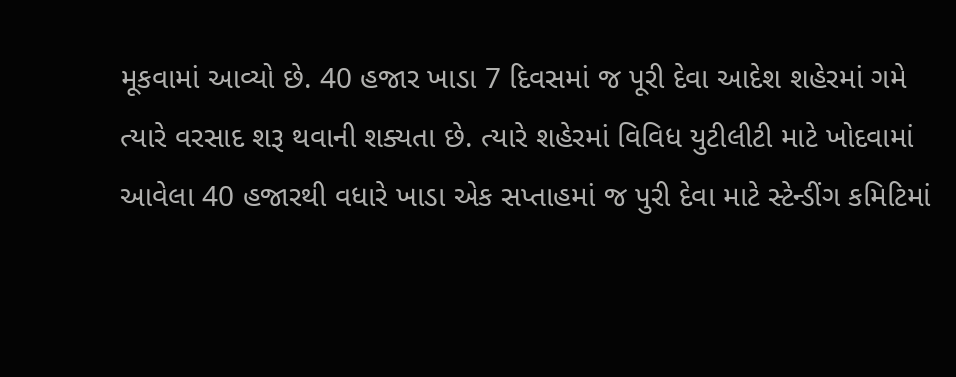મૂકવામાં આવ્યો છે. 40 હજાર ખાડા 7 દિવસમાં જ પૂરી દેવા આદેશ શહેરમાં ગમે ત્યારે વરસાદ શરૂ થવાની શક્યતા છે. ત્યારે શહેરમાં વિવિધ યુટીલીટી માટે ખોદવામાં આ‌વેલા 40 હજારથી વધારે ખાડા એક સપ્તાહમાં જ પુરી દેવા માટે સ્ટેન્ડીંગ કમિટિમાં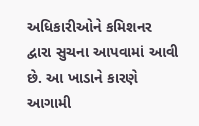અધિકારીઓને કમિશનર દ્વારા સુચના આપવામાં આવી છે. આ ખાડાને કારણે આગામી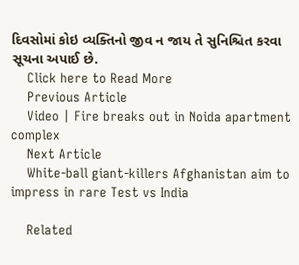દિવસોમાં કોઇ વ્યક્તિનો જીવ ન જાય તે સુનિશ્ચિત કરવા સૂચના અપાઈ છે.
    Click here to Read More
    Previous Article
    Video | Fire breaks out in Noida apartment complex
    Next Article
    White-ball giant-killers Afghanistan aim to impress in rare Test vs India

    Related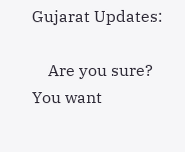Gujarat Updates:

    Are you sure? You want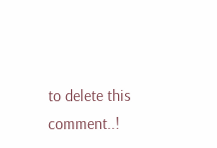to delete this comment..!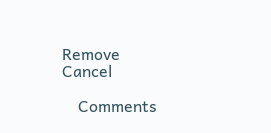Remove Cancel

    Comments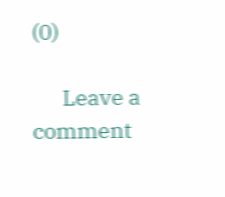(0)

      Leave a comment